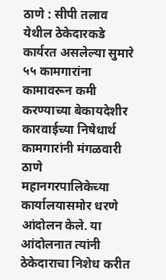ठाणे : सीपी तलाव येथील ठेकेदारकडे कार्यरत असलेल्या सुमारे ५५ कामगारांना कामावरून कमी करण्याच्या बेकायदेशीर कारवाईच्या निषेधार्थ कामगारांनी मंगळवारी ठाणे महानगरपालिकेच्या कार्यालयासमोर धरणे आंदोलन केले. या आंदोलनात त्यांनी ठेकेदाराचा निशेध करीत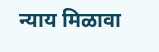न्याय मिळावा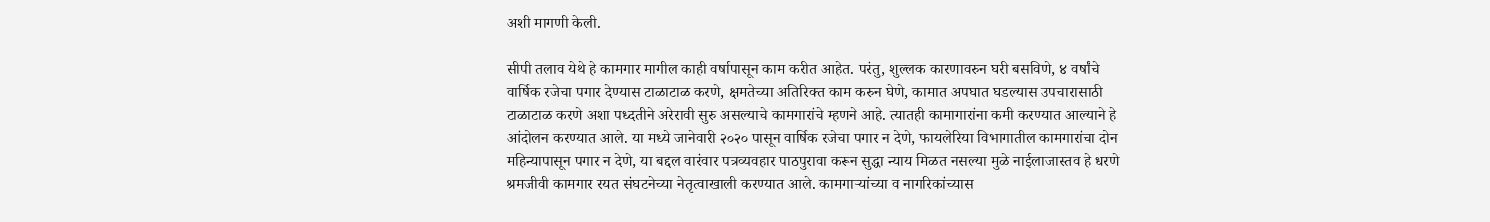अशी मागणी केली.

सीपी तलाव येथे हे कामगार मागील काही वर्षापासून काम करीत आहेत. परंतु, शुल्लक कारणावरुन घरी बसविणे, ४ वर्षांचे वार्षिक रजेचा पगार देण्यास टाळाटाळ करणे, क्षमतेच्या अतिरिक्त काम करुन घेणे, कामात अपघात घडल्यास उपचारासाठी टाळाटाळ करणे अशा पध्दतीने अरेरावी सुरु असल्याचे कामगारांचे म्हणने आहे. त्यातही कामागारांना कमी करण्यात आल्याने हे आंदोलन करण्यात आले. या मध्ये जानेवारी २०२० पासून वार्षिक रजेचा पगार न देणे, फायलेरिया विभागातील कामगारांचा दोन महिन्यापासून पगार न देणे, या बद्दल वारंवार पत्रव्यवहार पाठपुरावा करून सुद्धा न्याय मिळत नसल्या मुळे नाईलाजास्तव हे धरणे श्रमजीवी कामगार रयत संघटनेच्या नेतृत्वाखाली करण्यात आले. कामगाऱ्यांच्या व नागरिकांच्यास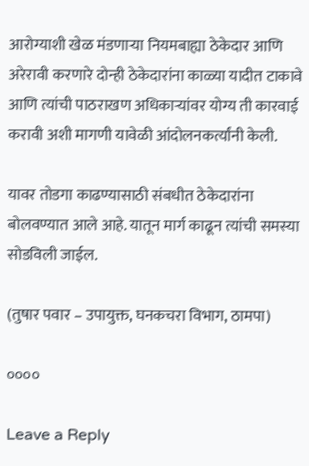आरोग्याशी खेळ मंडणाऱ्या नियमबाह्या ठेकेदार आणि अरेरावी करणारे दोन्ही ठेकेदारांना काळ्या यादीत टाकावे आणि त्यांची पाठराखण अधिकाऱ्यांवर योग्य ती कारवाई करावी अशी मागणी यावेळी आंदोलनकर्त्यांनी केली.

यावर तोडगा काढण्यासाठी संबधीत ठेकेदारांना बोलवण्यात आले आहे. यातून मार्ग काढून त्यांची समस्या सोडविली जाईल.

(तुषार पवार – उपायुक्त, घनकचरा विभाग, ठामपा)

००००

Leave a Reply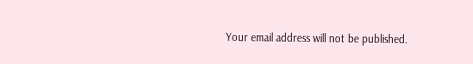Your email address will not be published.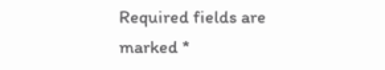Required fields are marked *